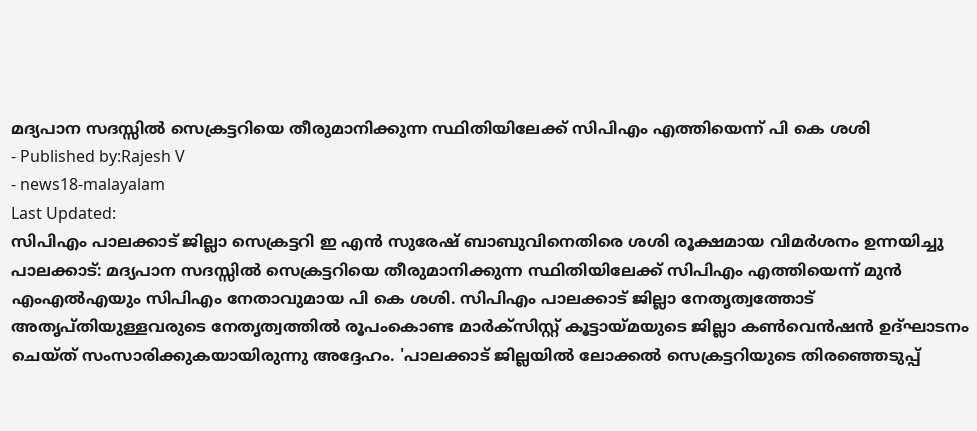മദ്യപാന സദസ്സിൽ സെക്രട്ടറിയെ തീരുമാനിക്കുന്ന സ്ഥിതിയിലേക്ക് സിപിഎം എത്തിയെന്ന് പി കെ ശശി
- Published by:Rajesh V
- news18-malayalam
Last Updated:
സിപിഎം പാലക്കാട് ജില്ലാ സെക്രട്ടറി ഇ എൻ സുരേഷ് ബാബുവിനെതിരെ ശശി രൂക്ഷമായ വിമർശനം ഉന്നയിച്ചു
പാലക്കാട്: മദ്യപാന സദസ്സിൽ സെക്രട്ടറിയെ തീരുമാനിക്കുന്ന സ്ഥിതിയിലേക്ക് സിപിഎം എത്തിയെന്ന് മുൻ എംഎൽഎയും സിപിഎം നേതാവുമായ പി കെ ശശി. സിപിഎം പാലക്കാട് ജില്ലാ നേതൃത്വത്തോട് അതൃപ്തിയുള്ളവരുടെ നേതൃത്വത്തിൽ രൂപംകൊണ്ട മാർക്സിസ്റ്റ് കൂട്ടായ്മയുടെ ജില്ലാ കൺവെൻഷൻ ഉദ്ഘാടനം ചെയ്ത് സംസാരിക്കുകയായിരുന്നു അദ്ദേഹം. 'പാലക്കാട് ജില്ലയിൽ ലോക്കൽ സെക്രട്ടറിയുടെ തിരഞ്ഞെടുപ്പ്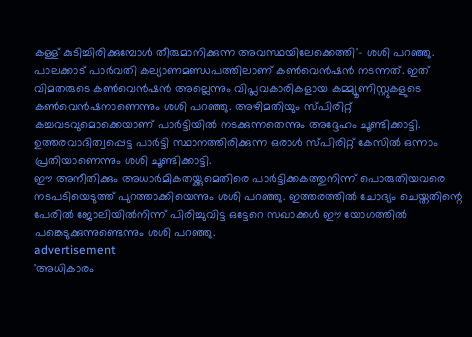കള്ള് കുടിച്ചിരിക്കുമ്പോൾ തീരുമാനിക്കുന്ന അവസ്ഥയിലേക്കെത്തി'- ശശി പറഞ്ഞു.
പാലക്കാട് പാർവതി കല്യാണമണ്ഡപത്തിലാണ് കൺവെൻഷൻ നടന്നത്. ഇത് വിമതരുടെ കൺവെൻഷൻ അല്ലെന്നും വിപ്ലവകാരികളായ കമ്മ്യൂണിസ്റ്റുകളുടെ കൺവെൻഷനാണെന്നും ശശി പറഞ്ഞു. അഴിമതിയും സ്പിരിറ്റ് കച്ചവടവുമൊക്കെയാണ് പാർട്ടിയിൽ നടക്കുന്നതെന്നും അദ്ദേഹം ചൂണ്ടിക്കാട്ടി. ഉത്തരവാദിത്വപ്പെട്ട പാർട്ടി സ്ഥാനത്തിരിക്കുന്ന ഒരാൾ സ്പിരിറ്റ് കേസിൽ ഒന്നാം പ്രതിയാണെന്നും ശശി ചൂണ്ടിക്കാട്ടി.
ഈ അനീതിക്കും അധാർമികതയ്ക്കുമെതിരെ പാർട്ടിക്കകത്തുനിന്ന് പൊരുതിയവരെ നടപടിയെടുത്ത് പുറത്താക്കിയെന്നും ശശി പറഞ്ഞു. ഇത്തരത്തിൽ ചോദ്യം ചെയ്തതിന്റെ പേരിൽ ജോലിയിൽനിന്ന് പിരിച്ചുവിട്ട ഒട്ടേറെ സഖാക്കൾ ഈ യോഗത്തിൽ പങ്കെടുക്കുന്നുണ്ടെന്നും ശശി പറഞ്ഞു.
advertisement
'അധികാരം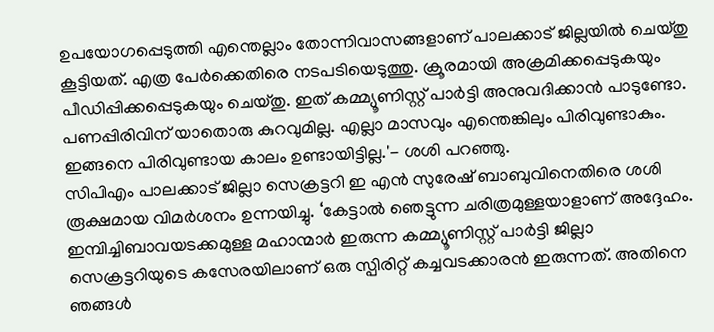ഉപയോഗപ്പെടുത്തി എന്തെല്ലാം തോന്നിവാസങ്ങളാണ് പാലക്കാട് ജില്ലയിൽ ചെയ്തു കൂട്ടിയത്. എത്ര പേർക്കെതിരെ നടപടിയെടുത്തു. ക്രൂരമായി അക്രമിക്കപ്പെടുകയും പീഡിപ്പിക്കപ്പെടുകയും ചെയ്തു. ഇത് കമ്മ്യൂണിസ്റ്റ് പാർട്ടി അനുവദിക്കാൻ പാടുണ്ടോ. പണപ്പിരിവിന് യാതൊരു കുറവുമില്ല. എല്ലാ മാസവും എന്തെങ്കിലും പിരിവുണ്ടാകും. ഇങ്ങനെ പിരിവുണ്ടായ കാലം ഉണ്ടായിട്ടില്ല.'- ശശി പറഞ്ഞു.
സിപിഎം പാലക്കാട് ജില്ലാ സെക്രട്ടറി ഇ എൻ സുരേഷ് ബാബുവിനെതിരെ ശശി രൂക്ഷമായ വിമർശനം ഉന്നയിച്ചു. ‘കേട്ടാൽ ഞെട്ടുന്ന ചരിത്രമുള്ളയാളാണ് അദ്ദേഹം. ഇമ്പിച്ചിബാവയടക്കമുള്ള മഹാന്മാർ ഇരുന്ന കമ്മ്യൂണിസ്റ്റ് പാർട്ടി ജില്ലാ സെക്രട്ടറിയുടെ കസേരയിലാണ് ഒരു സ്പിരിറ്റ് കച്ചവടക്കാരൻ ഇരുന്നത്. അതിനെ ഞങ്ങൾ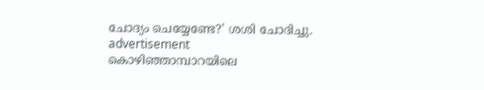ചോദ്യം ചെയ്യേണ്ടേ?' ശശി ചോദിച്ചു.
advertisement
കൊഴിഞ്ഞാമ്പാറയിലെ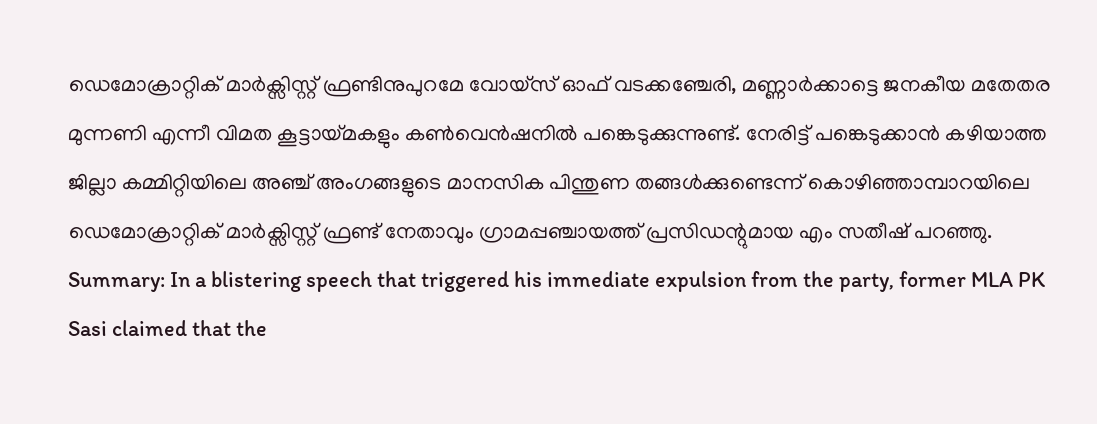ഡെമോക്രാറ്റിക് മാർക്സിസ്റ്റ് ഫ്രണ്ടിനുപുറമേ വോയ്സ് ഓഫ് വടക്കഞ്ചേരി, മണ്ണാർക്കാട്ടെ ജനകീയ മതേതര മുന്നണി എന്നീ വിമത കൂട്ടായ്മകളും കൺവെൻഷനിൽ പങ്കെടുക്കുന്നുണ്ട്. നേരിട്ട് പങ്കെടുക്കാൻ കഴിയാത്ത ജില്ലാ കമ്മിറ്റിയിലെ അഞ്ച് അംഗങ്ങളുടെ മാനസിക പിന്തുണ തങ്ങൾക്കുണ്ടെന്ന് കൊഴിഞ്ഞാമ്പാറയിലെ ഡെമോക്രാറ്റിക് മാർക്സിസ്റ്റ് ഫ്രണ്ട് നേതാവും ഗ്രാമപ്പഞ്ചായത്ത് പ്രസിഡന്റുമായ എം സതീഷ് പറഞ്ഞു.
Summary: In a blistering speech that triggered his immediate expulsion from the party, former MLA PK Sasi claimed that the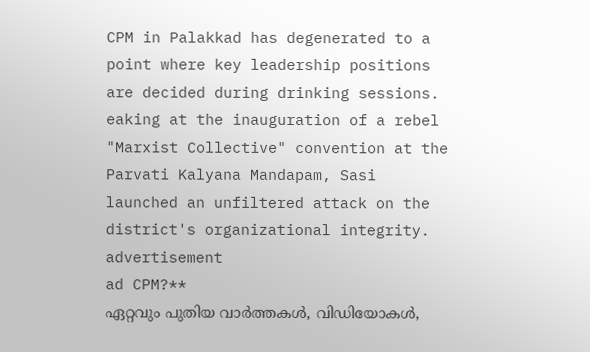CPM in Palakkad has degenerated to a point where key leadership positions are decided during drinking sessions. eaking at the inauguration of a rebel "Marxist Collective" convention at the Parvati Kalyana Mandapam, Sasi launched an unfiltered attack on the district's organizational integrity.
advertisement
ad CPM?**
ഏറ്റവും പുതിയ വാർത്തകൾ, വിഡിയോകൾ,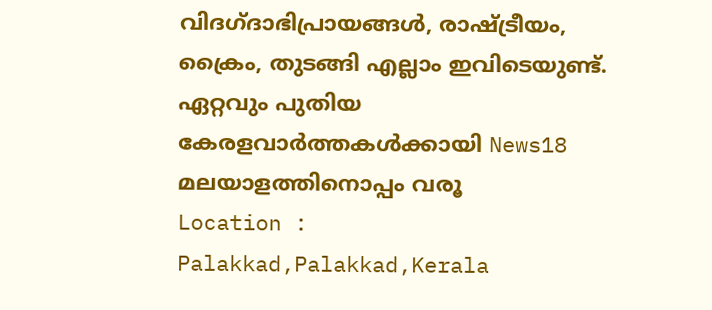വിദഗ്ദാഭിപ്രായങ്ങൾ, രാഷ്ട്രീയം, ക്രൈം, തുടങ്ങി എല്ലാം ഇവിടെയുണ്ട്. ഏറ്റവും പുതിയ കേരളവാർത്തകൾക്കായി News18 മലയാളത്തിനൊപ്പം വരൂ
Location :
Palakkad,Palakkad,Kerala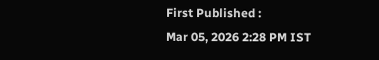First Published :
Mar 05, 2026 2:28 PM IST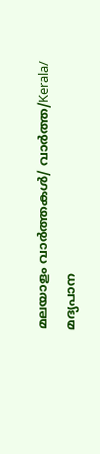മലയാളം വാർത്തകൾ/ വാർത്ത/Kerala/
മദ്യപാന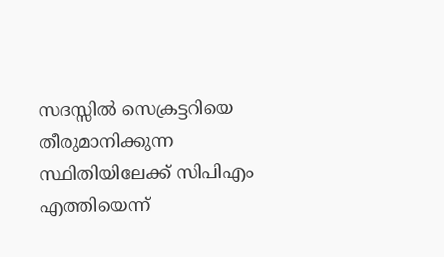സദസ്സിൽ സെക്രട്ടറിയെ തീരുമാനിക്കുന്ന സ്ഥിതിയിലേക്ക് സിപിഎം എത്തിയെന്ന്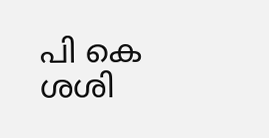പി കെ ശശി